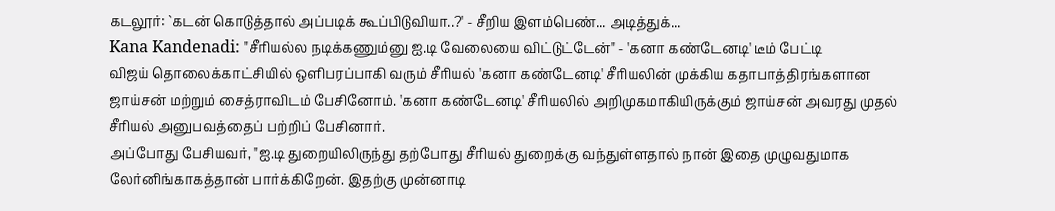கடலூர்: `கடன் கொடுத்தால் அப்படிக் கூப்பிடுவியா..?' - சீறிய இளம்பெண்... அடித்துக்...
Kana Kandenadi: "சீரியல்ல நடிக்கணும்னு ஐ.டி வேலையை விட்டுட்டேன்" - 'கனா கண்டேனடி' டீம் பேட்டி
விஜய் தொலைக்காட்சியில் ஒளிபரப்பாகி வரும் சீரியல் 'கனா கண்டேனடி' சீரியலின் முக்கிய கதாபாத்திரங்களான ஜாய்சன் மற்றும் சைத்ராவிடம் பேசினோம். 'கனா கண்டேனடி' சீரியலில் அறிமுகமாகியிருக்கும் ஜாய்சன் அவரது முதல் சீரியல் அனுபவத்தைப் பற்றிப் பேசினார்.
அப்போது பேசியவர், "ஐ.டி துறையிலிருந்து தற்போது சீரியல் துறைக்கு வந்துள்ளதால் நான் இதை முழுவதுமாக லேர்னிங்காகத்தான் பார்க்கிறேன். இதற்கு முன்னாடி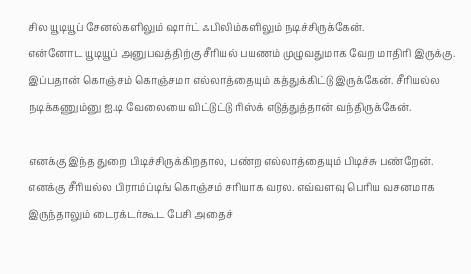சில யூடியூப் சேனல்களிலும் ஷார்ட் ஃபிலிம்களிலும் நடிச்சிருக்கேன்.
என்னோட யூடியூப் அனுபவத்திற்கு சீரியல் பயணம் முழுவதுமாக வேற மாதிரி இருக்கு. இப்பதான் கொஞ்சம் கொஞ்சமா எல்லாத்தையும் கத்துக்கிட்டு இருக்கேன். சீரியல்ல நடிக்கணும்னு ஐ.டி வேலையை விட்டுட்டு ரிஸ்க் எடுத்துத்தான் வந்திருக்கேன்.

எனக்கு இந்த துறை பிடிச்சிருக்கிறதால, பண்ற எல்லாத்தையும் பிடிச்சு பண்றேன். எனக்கு சீரியல்ல பிராம்ப்டிங் கொஞ்சம் சரியாக வரல. எவ்வளவு பெரிய வசனமாக இருந்தாலும் டைரக்டர்கூட பேசி அதைச்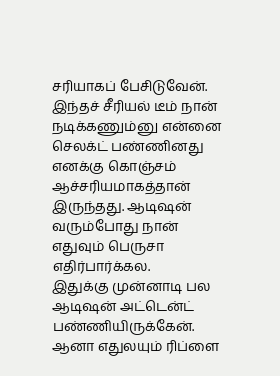சரியாகப் பேசிடுவேன்.
இந்தச் சீரியல் டீம் நான் நடிக்கணும்னு என்னை செலக்ட் பண்ணினது எனக்கு கொஞ்சம் ஆச்சரியமாகத்தான் இருந்தது. ஆடிஷன் வரும்போது நான் எதுவும் பெருசா எதிர்பார்க்கல.
இதுக்கு முன்னாடி பல ஆடிஷன் அட்டென்ட் பண்ணியிருக்கேன். ஆனா எதுலயும் ரிப்ளை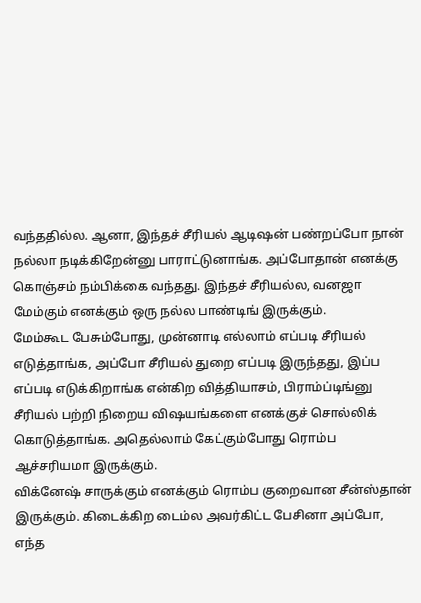வந்ததில்ல. ஆனா, இந்தச் சீரியல் ஆடிஷன் பண்றப்போ நான் நல்லா நடிக்கிறேன்னு பாராட்டுனாங்க. அப்போதான் எனக்கு கொஞ்சம் நம்பிக்கை வந்தது. இந்தச் சீரியல்ல, வனஜா மேம்கும் எனக்கும் ஒரு நல்ல பாண்டிங் இருக்கும்.
மேம்கூட பேசும்போது, முன்னாடி எல்லாம் எப்படி சீரியல் எடுத்தாங்க, அப்போ சீரியல் துறை எப்படி இருந்தது, இப்ப எப்படி எடுக்கிறாங்க என்கிற வித்தியாசம், பிராம்ப்டிங்னு சீரியல் பற்றி நிறைய விஷயங்களை எனக்குச் சொல்லிக் கொடுத்தாங்க. அதெல்லாம் கேட்கும்போது ரொம்ப ஆச்சரியமா இருக்கும்.
விக்னேஷ் சாருக்கும் எனக்கும் ரொம்ப குறைவான சீன்ஸ்தான் இருக்கும். கிடைக்கிற டைம்ல அவர்கிட்ட பேசினா அப்போ, எந்த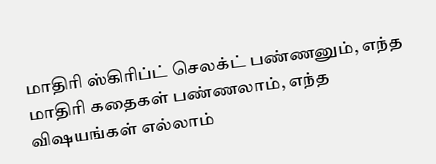மாதிரி ஸ்கிரிப்ட் செலக்ட் பண்ணனும், எந்த மாதிரி கதைகள் பண்ணலாம், எந்த விஷயங்கள் எல்லாம்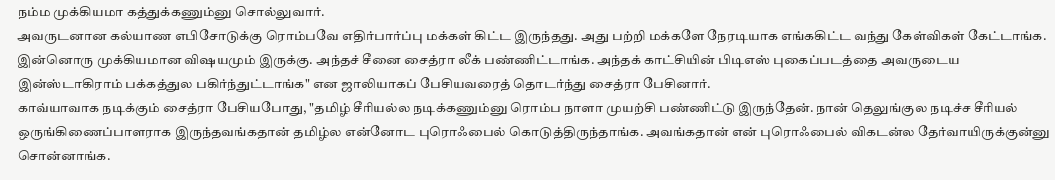நம்ம முக்கியமா கத்துக்கணும்னு சொல்லுவார்.
அவருடனான கல்யாண எபிசோடுக்கு ரொம்பவே எதிர்பார்ப்பு மக்கள் கிட்ட இருந்தது. அது பற்றி மக்களே நேரடியாக எங்ககிட்ட வந்து கேள்விகள் கேட்டாங்க. இன்னொரு முக்கியமான விஷயமும் இருக்கு. அந்தச் சீனை சைத்ரா லீக் பண்ணிட்டாங்க. அந்தக் காட்சியின் பிடிஎஸ் புகைப்படத்தை அவருடைய இன்ஸ்டாகிராம் பக்கத்துல பகிர்ந்துட்டாங்க" என ஜாலியாகப் பேசியவரைத் தொடர்ந்து சைத்ரா பேசினார்.
காவ்யாவாக நடிக்கும் சைத்ரா பேசியபோது, "தமிழ் சீரியல்ல நடிக்கணும்னு ரொம்ப நாளா முயற்சி பண்ணிட்டு இருந்தேன். நான் தெலுங்குல நடிச்ச சீரியல் ஒருங்கிணைப்பாளராக இருந்தவங்கதான் தமிழ்ல என்னோட புரொஃபைல் கொடுத்திருந்தாங்க. அவங்கதான் என் புரொஃபைல் விகடன்ல தேர்வாயிருக்குன்னு சொன்னாங்க.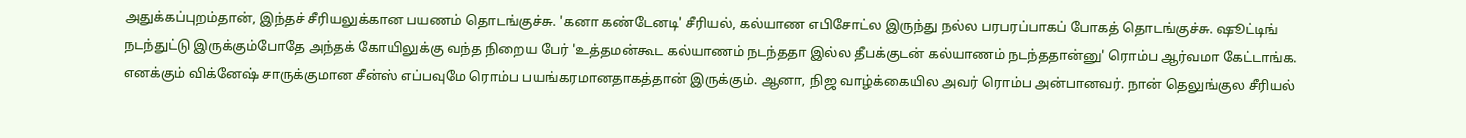அதுக்கப்புறம்தான், இந்தச் சீரியலுக்கான பயணம் தொடங்குச்சு. 'கனா கண்டேனடி' சீரியல், கல்யாண எபிசோட்ல இருந்து நல்ல பரபரப்பாகப் போகத் தொடங்குச்சு. ஷூட்டிங் நடந்துட்டு இருக்கும்போதே அந்தக் கோயிலுக்கு வந்த நிறைய பேர் 'உத்தமன்கூட கல்யாணம் நடந்ததா இல்ல தீபக்குடன் கல்யாணம் நடந்ததான்னு' ரொம்ப ஆர்வமா கேட்டாங்க.
எனக்கும் விக்னேஷ் சாருக்குமான சீன்ஸ் எப்பவுமே ரொம்ப பயங்கரமானதாகத்தான் இருக்கும். ஆனா, நிஜ வாழ்க்கையில அவர் ரொம்ப அன்பானவர். நான் தெலுங்குல சீரியல்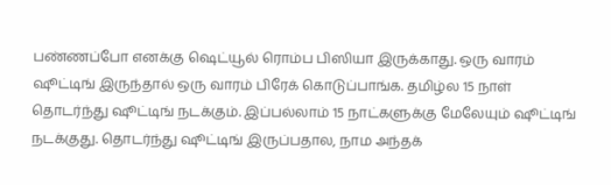பண்ணப்போ எனக்கு ஷெட்யூல் ரொம்ப பிஸியா இருக்காது. ஒரு வாரம் ஷூட்டிங் இருந்தால் ஒரு வாரம் பிரேக் கொடுப்பாங்க. தமிழ்ல 15 நாள் தொடர்ந்து ஷூட்டிங் நடக்கும். இப்பல்லாம் 15 நாட்களுக்கு மேலேயும் ஷூட்டிங் நடக்குது. தொடர்ந்து ஷூட்டிங் இருப்பதால, நாம அந்தக்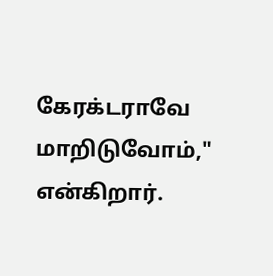கேரக்டராவே மாறிடுவோம்," என்கிறார்.